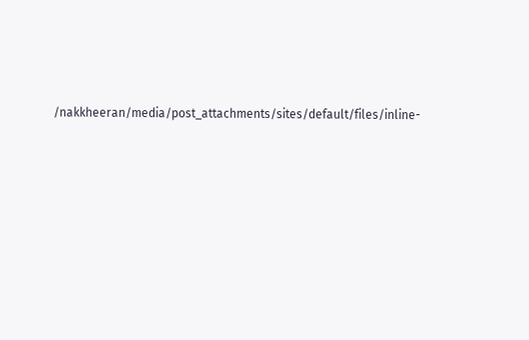/nakkheeran/media/post_attachments/sites/default/files/inline-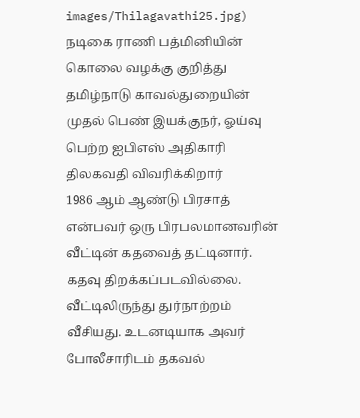images/Thilagavathi25.jpg)
நடிகை ராணி பத்மினியின் கொலை வழக்கு குறித்து தமிழ்நாடு காவல்துறையின் முதல் பெண் இயக்குநர், ஓய்வு பெற்ற ஐபிஎஸ் அதிகாரி திலகவதி விவரிக்கிறார்
1986 ஆம் ஆண்டு பிரசாத் என்பவர் ஒரு பிரபலமானவரின் வீட்டின் கதவைத் தட்டினார். கதவு திறக்கப்படவில்லை. வீட்டிலிருந்து துர்நாற்றம் வீசியது. உடனடியாக அவர் போலீசாரிடம் தகவல்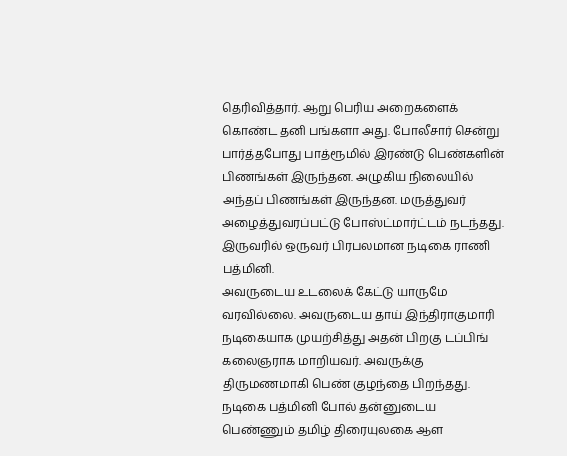தெரிவித்தார். ஆறு பெரிய அறைகளைக் கொண்ட தனி பங்களா அது. போலீசார் சென்று பார்த்தபோது பாத்ரூமில் இரண்டு பெண்களின் பிணங்கள் இருந்தன. அழுகிய நிலையில் அந்தப் பிணங்கள் இருந்தன. மருத்துவர் அழைத்துவரப்பட்டு போஸ்ட்மார்ட்டம் நடந்தது. இருவரில் ஒருவர் பிரபலமான நடிகை ராணி பத்மினி.
அவருடைய உடலைக் கேட்டு யாருமே வரவில்லை. அவருடைய தாய் இந்திராகுமாரி நடிகையாக முயற்சித்து அதன் பிறகு டப்பிங் கலைஞராக மாறியவர். அவருக்கு திருமணமாகி பெண் குழந்தை பிறந்தது. நடிகை பத்மினி போல் தன்னுடைய பெண்ணும் தமிழ் திரையுலகை ஆள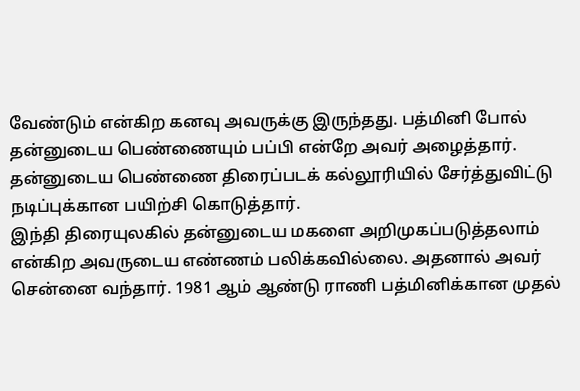வேண்டும் என்கிற கனவு அவருக்கு இருந்தது. பத்மினி போல் தன்னுடைய பெண்ணையும் பப்பி என்றே அவர் அழைத்தார். தன்னுடைய பெண்ணை திரைப்படக் கல்லூரியில் சேர்த்துவிட்டு நடிப்புக்கான பயிற்சி கொடுத்தார்.
இந்தி திரையுலகில் தன்னுடைய மகளை அறிமுகப்படுத்தலாம் என்கிற அவருடைய எண்ணம் பலிக்கவில்லை. அதனால் அவர் சென்னை வந்தார். 1981 ஆம் ஆண்டு ராணி பத்மினிக்கான முதல்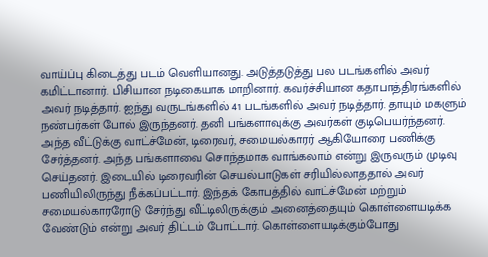வாய்ப்பு கிடைத்து படம் வெளியானது. அடுத்தடுத்து பல படங்களில் அவர் கமிட்டானார். பிசியான நடிகையாக மாறினார். கவர்ச்சியான கதாபாத்திரங்களில் அவர் நடித்தார். ஐந்து வருடங்களில் 41 படங்களில் அவர் நடித்தார். தாயும் மகளும் நண்பர்கள் போல் இருந்தனர். தனி பங்களாவுக்கு அவர்கள் குடிபெயர்ந்தனர்.
அந்த வீட்டுக்கு வாட்ச்மேன், டிரைவர், சமையல்காரர் ஆகியோரை பணிக்கு சேர்த்தனர். அந்த பங்களாவை சொந்தமாக வாங்கலாம் என்று இருவரும் முடிவு செய்தனர். இடையில் டிரைவரின் செயல்பாடுகள் சரியில்லாததால் அவர் பணியிலிருந்து நீக்கப்பட்டார். இந்தக் கோபத்தில் வாட்ச்மேன் மற்றும் சமையல்காரரோடு சேர்ந்து வீட்டிலிருக்கும் அனைத்தையும் கொள்ளையடிக்க வேண்டும் என்று அவர் திட்டம் போட்டார். கொள்ளையடிக்கும்போது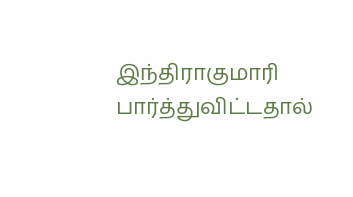இந்திராகுமாரி பார்த்துவிட்டதால்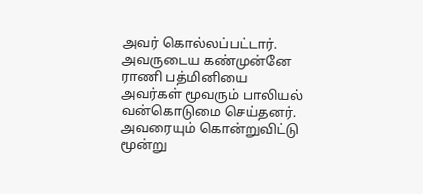அவர் கொல்லப்பட்டார். அவருடைய கண்முன்னே ராணி பத்மினியை அவர்கள் மூவரும் பாலியல் வன்கொடுமை செய்தனர். அவரையும் கொன்றுவிட்டு மூன்று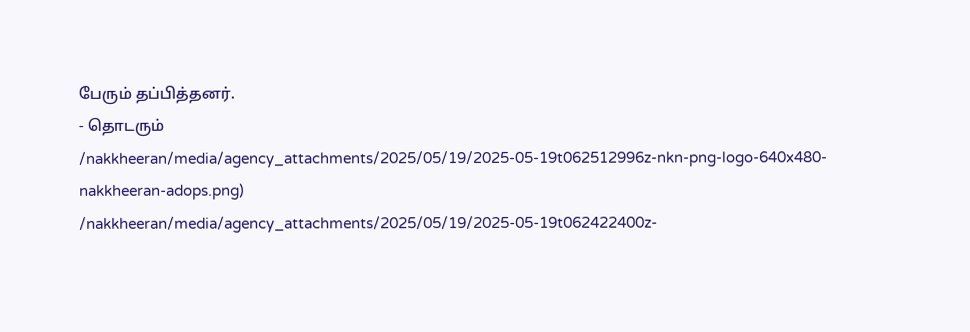பேரும் தப்பித்தனர்.
- தொடரும்
/nakkheeran/media/agency_attachments/2025/05/19/2025-05-19t062512996z-nkn-png-logo-640x480-nakkheeran-adops.png)
/nakkheeran/media/agency_attachments/2025/05/19/2025-05-19t062422400z-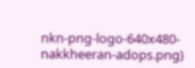nkn-png-logo-640x480-nakkheeran-adops.png)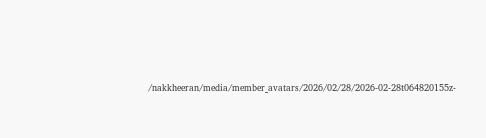/nakkheeran/media/member_avatars/2026/02/28/2026-02-28t064820155z-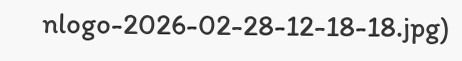nlogo-2026-02-28-12-18-18.jpg)